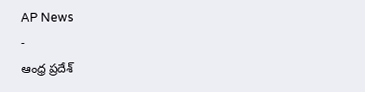AP News
-
ఆంధ్ర ప్రదేశ్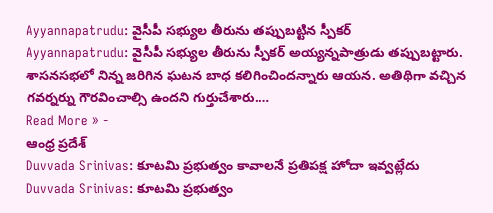Ayyannapatrudu: వైసీపీ సభ్యుల తీరును తప్పుబట్టిన స్పీకర్
Ayyannapatrudu: వైసీపీ సభ్యుల తీరును స్పీకర్ అయ్యన్నపాత్రుడు తప్పుబట్టారు. శాసనసభలో నిన్న జరిగిన ఘటన బాధ కలిగించిందన్నారు ఆయన. అతిథిగా వచ్చిన గవర్నర్ను గౌరవించాల్సి ఉందని గుర్తుచేశారు.…
Read More » -
ఆంధ్ర ప్రదేశ్
Duvvada Srinivas: కూటమి ప్రభుత్వం కావాలనే ప్రతిపక్ష హోదా ఇవ్వట్లేదు
Duvvada Srinivas: కూటమి ప్రభుత్వం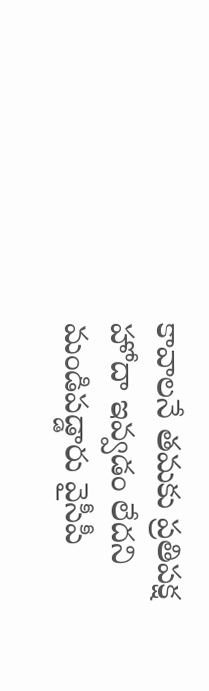కావాలనే తమకు ప్రతిపక్ష హోదా ఇవ్వడం లేదని మండిపడ్డారు వైసీపీ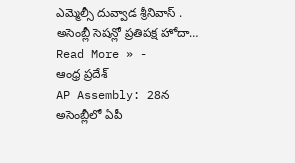ఎమ్మెల్సీ దువ్వాడ శ్రీనివాస్ . అసెంబ్లీ సెషన్లో ప్రతిపక్ష హోదా…
Read More » -
ఆంధ్ర ప్రదేశ్
AP Assembly: 28న అసెంబ్లీలో ఏపీ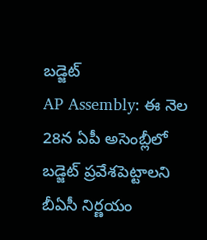బడ్జెట్
AP Assembly: ఈ నెల 28న ఏపీ అసెంబ్లీలో బడ్జెట్ ప్రవేశపెట్టాలని బీఏసీ నిర్ణయం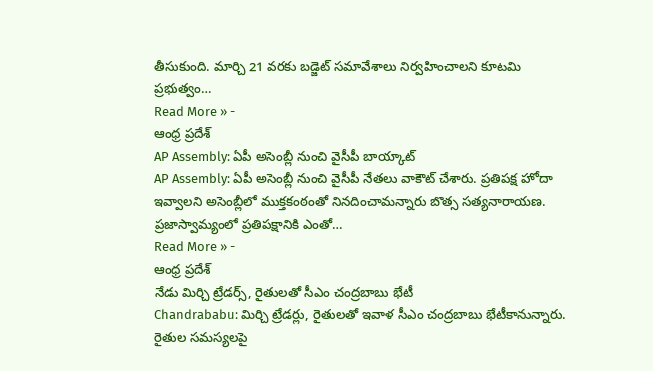తీసుకుంది. మార్చి 21 వరకు బడ్జెట్ సమావేశాలు నిర్వహించాలని కూటమి ప్రభుత్వం…
Read More » -
ఆంధ్ర ప్రదేశ్
AP Assembly: ఏపీ అసెంబ్లీ నుంచి వైసీపీ బాయ్కాట్
AP Assembly: ఏపీ అసెంబ్లీ నుంచి వైసీపీ నేతలు వాకౌట్ చేశారు. ప్రతిపక్ష హోదా ఇవ్వాలని అసెంబ్లీలో ముక్తకంఠంతో నినదించామన్నారు బొత్స సత్యనారాయణ. ప్రజాస్వామ్యంలో ప్రతిపక్షానికి ఎంతో…
Read More » -
ఆంధ్ర ప్రదేశ్
నేడు మిర్చి ట్రేడర్స్, రైతులతో సీఎం చంద్రబాబు భేటీ
Chandrababu: మిర్చి ట్రేడర్లు, రైతులతో ఇవాళ సీఎం చంద్రబాబు భేటీకానున్నారు. రైతుల సమస్యలపై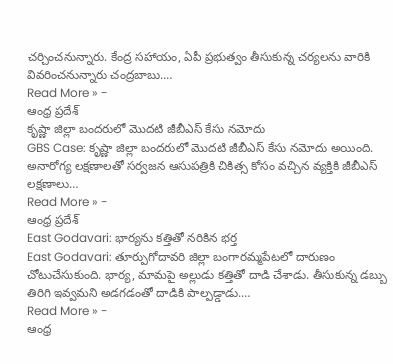చర్చించనున్నారు. కేంద్ర సహాయం, ఏపీ ప్రభుత్వం తీసుకున్న చర్యలను వారికి వివరించనున్నారు చంద్రబాబు.…
Read More » -
ఆంధ్ర ప్రదేశ్
కృష్ణా జిల్లా బందరులో మొదటి జీబీఎస్ కేసు నమోదు
GBS Case: కృష్ణా జిల్లా బందరులో మొదటి జీబీఎస్ కేసు నమోదు అయింది. అనారోగ్య లక్షణాలతో సర్వజన ఆసుపత్రికి చికిత్స కోసం వచ్చిన వ్యక్తికి జీబీఎస్ లక్షణాలు…
Read More » -
ఆంధ్ర ప్రదేశ్
East Godavari: భార్యను కత్తితో నరికిన భర్త
East Godavari: తూర్పుగోదావరి జిల్లా బంగారమ్మపేటలో దారుణం చోటుచేసుకుంది. భార్య, మామపై అల్లుడు కత్తితో దాడి చేశాడు. తీసుకున్న డబ్బు తిరిగి ఇవ్వమని అడగడంతో దాడికి పాల్పడ్డాడు.…
Read More » -
ఆంధ్ర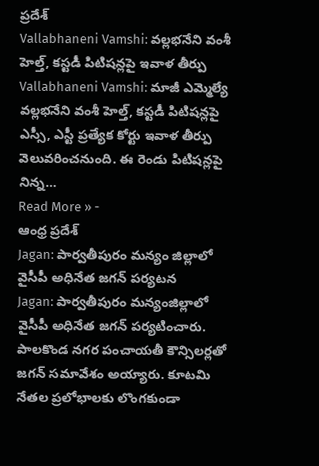ప్రదేశ్
Vallabhaneni Vamshi: వల్లభనేని వంశీ హెల్త్, కస్టడీ పిటిషన్లపై ఇవాళ తీర్పు
Vallabhaneni Vamshi: మాజీ ఎమ్మెల్యే వల్లభనేని వంశీ హెల్త్, కస్టడీ పిటిషన్లపై ఎస్సీ, ఎస్టీ ప్రత్యేక కోర్టు ఇవాళ తీర్పు వెలువరించనుంది. ఈ రెండు పిటిషన్లపై నిన్న…
Read More » -
ఆంధ్ర ప్రదేశ్
Jagan: పార్వతీపురం మన్యం జిల్లాలో వైసీపీ అధినేత జగన్ పర్యటన
Jagan: పార్వతీపురం మన్యంజిల్లాలో వైసీపీ అధినేత జగన్ పర్యటించారు. పాలకొండ నగర పంచాయతీ కౌన్సిలర్లతో జగన్ సమావేశం అయ్యారు. కూటమి నేతల ప్రలోభాలకు లొంగకుండా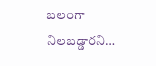బలంగా నిలబడ్డారని…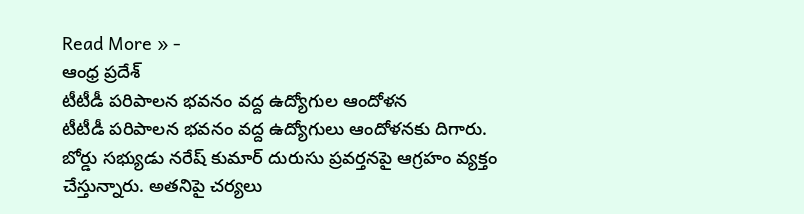Read More » -
ఆంధ్ర ప్రదేశ్
టీటీడీ పరిపాలన భవనం వద్ద ఉద్యోగుల ఆందోళన
టీటీడీ పరిపాలన భవనం వద్ద ఉద్యోగులు ఆందోళనకు దిగారు. బోర్డు సభ్యుడు నరేష్ కుమార్ దురుసు ప్రవర్తనపై ఆగ్రహం వ్యక్తం చేస్తున్నారు. అతనిపై చర్యలు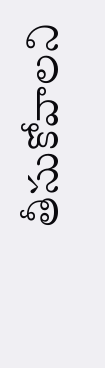తీసుకోవాలని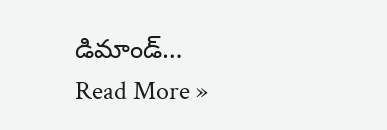డిమాండ్…
Read More »